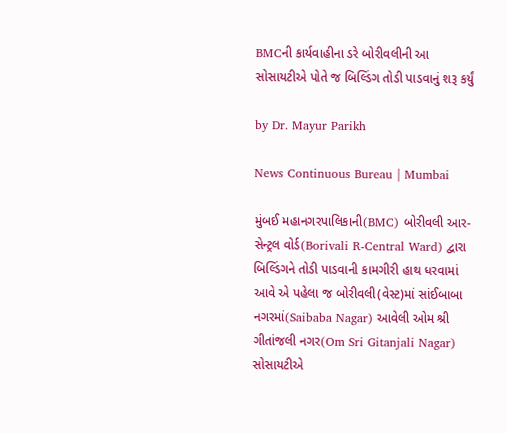BMCની કાર્યવાહીના ડરે બોરીવલીની આ સોસાયટીએ પોતે જ બિલ્ડિંગ તોડી પાડવાનું શરૂ કર્યું

by Dr. Mayur Parikh

News Continuous Bureau | Mumbai

મુંબઈ મહાનગરપાલિકાની(BMC) બોરીવલી આર-સેન્ટ્રલ વોર્ડ(Borivali R-Central Ward) દ્વારા બિલ્ડિંગને તોડી પાડવાની કામગીરી હાથ ધરવામાં આવે એ પહેલા જ બોરીવલી(વેસ્ટ)માં સાંઈબાબા નગરમાં(Saibaba Nagar) આવેલી ઓમ શ્રી ગીતાંજલી નગર(Om Sri Gitanjali Nagar) સોસાયટીએ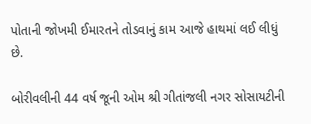પોતાની જોખમી ઈમારતને તોડવાનું કામ આજે હાથમાં લઈ લીધું છે.

બોરીવલીની 44 વર્ષ જૂની ઓમ શ્રી ગીતાંજલી નગર સોસાયટીની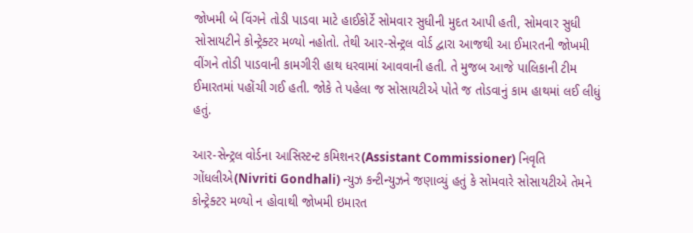જોખમી બે વિંગને તોડી પાડવા માટે હાઈકોર્ટે સોમવાર સુધીની મુદત આપી હતી, સોમવાર સુધી સોસાયટીને કોન્ટ્રેક્ટર મળ્યો નહોતો. તેથી આર-સેન્ટ્રલ વોર્ડ દ્વારા આજથી આ ઈમારતની જોખમી વીંગને તોડી પાડવાની કામગીરી હાથ ધરવામાં આવવાની હતી. તે મુજબ આજે પાલિકાની ટીમ ઈમારતમાં પહોંચી ગઈ હતી. જોકે તે પહેલા જ સોસાયટીએ પોતે જ તોડવાનું કામ હાથમાં લઈ લીધું હતું.

આર-સેન્ટ્રલ વોર્ડના આસિસ્ટન્ટ કમિશનર(Assistant Commissioner) નિવૃતિ ગોંધલીએ(Nivriti Gondhali) ન્યુઝ કન્ટીન્યુઝને જણાવ્યું હતું કે સોમવારે સોસાયટીએ તેમને કોન્ટ્રેક્ટર મળ્યો ન હોવાથી જોખમી ઇમારત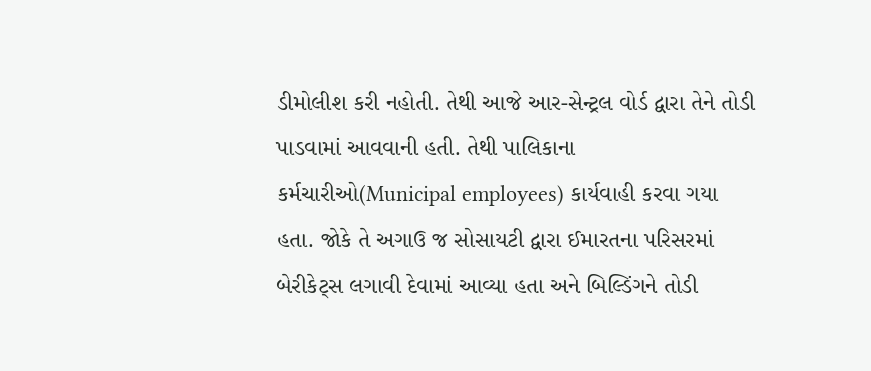ડીમોલીશ કરી નહોતી. તેથી આજે આર-સેન્ટ્રલ વોર્ડ દ્વારા તેને તોડી પાડવામાં આવવાની હતી. તેથી પાલિકાના કર્મચારીઓ(Municipal employees) કાર્યવાહી કરવા ગયા હતા. જોકે તે અગાઉ જ સોસાયટી દ્વારા ઈમારતના પરિસરમાં બેરીકેટ્સ લગાવી દેવામાં આવ્યા હતા અને બિલ્ડિંગને તોડી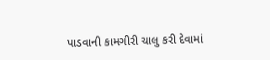પાડવાની કામગીરી ચાલુ કરી દેવામાં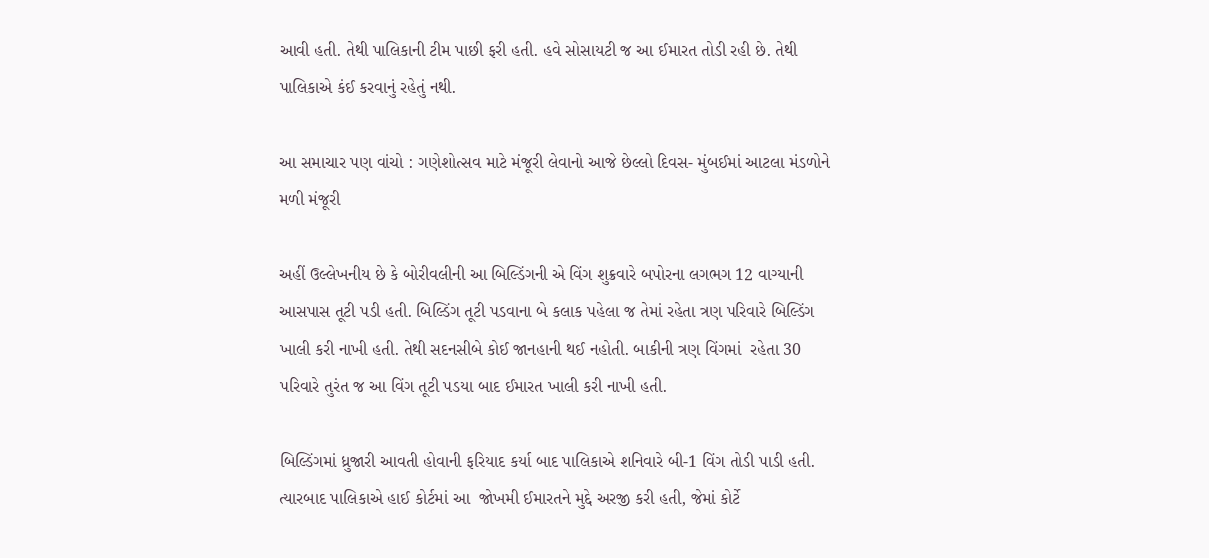આવી હતી. તેથી પાલિકાની ટીમ પાછી ફરી હતી. હવે સોસાયટી જ આ ઈમારત તોડી રહી છે. તેથી પાલિકાએ કંઈ કરવાનું રહેતું નથી.

આ સમાચાર પણ વાંચો : ગણેશોત્સવ માટે મંજૂરી લેવાનો આજે છેલ્લો દિવસ- મુંબઈમાં આટલા મંડળોને મળી મંજૂરી

અહીં ઉલ્લેખનીય છે કે બોરીવલીની આ બિલ્ડિંગની એ વિંગ શુક્રવારે બપોરના લગભગ 12 વાગ્યાની આસપાસ તૂટી પડી હતી. બિલ્ડિંગ તૂટી પડવાના બે કલાક પહેલા જ તેમાં રહેતા ત્રણ પરિવારે બિલ્ડિંગ ખાલી કરી નાખી હતી. તેથી સદનસીબે કોઈ જાનહાની થઈ નહોતી. બાકીની ત્રણ વિંગમાં  રહેતા 30 પરિવારે તુરંત જ આ વિંગ તૂટી પડયા બાદ ઈમારત ખાલી કરી નાખી હતી.

બિલ્ડિંગમાં ધ્રુજારી આવતી હોવાની ફરિયાદ કર્યા બાદ પાલિકાએ શનિવારે બી-1 વિંગ તોડી પાડી હતી. ત્યારબાદ પાલિકાએ હાઈ કોર્ટમાં આ  જોખમી ઈમારતને મુદ્દે અરજી કરી હતી, જેમાં કોર્ટે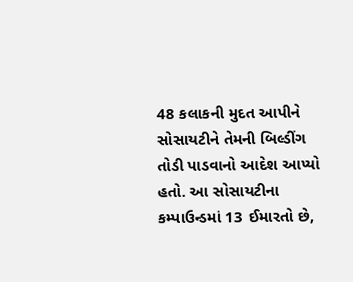48 કલાકની મુદત આપીને સોસાયટીને તેમની બિલ્ડીંગ તોડી પાડવાનો આદેશ આપ્યો હતો. આ સોસાયટીના કમ્પાઉન્ડમાં 13 ઈમારતો છે,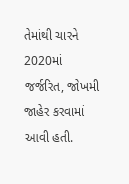તેમાંથી ચારને 2020માં જર્જરિત, જોખમી જાહેર કરવામાં આવી હતી.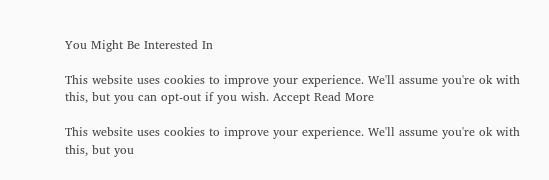You Might Be Interested In

This website uses cookies to improve your experience. We'll assume you're ok with this, but you can opt-out if you wish. Accept Read More

This website uses cookies to improve your experience. We'll assume you're ok with this, but you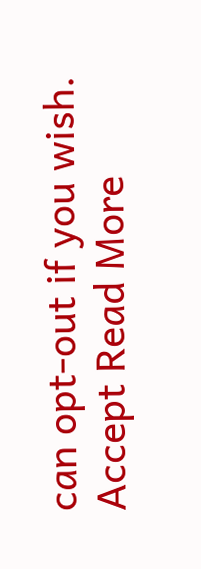can opt-out if you wish. Accept Read More